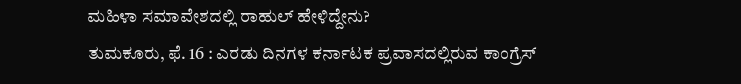ಮಹಿಳಾ ಸಮಾವೇಶದಲ್ಲಿ ರಾಹುಲ್ ಹೇಳಿದ್ದೇನು?
ತುಮಕೂರು, ಫೆ. 16 : ಎರಡು ದಿನಗಳ ಕರ್ನಾಟಕ ಪ್ರವಾಸದಲ್ಲಿರುವ ಕಾಂಗ್ರೆಸ್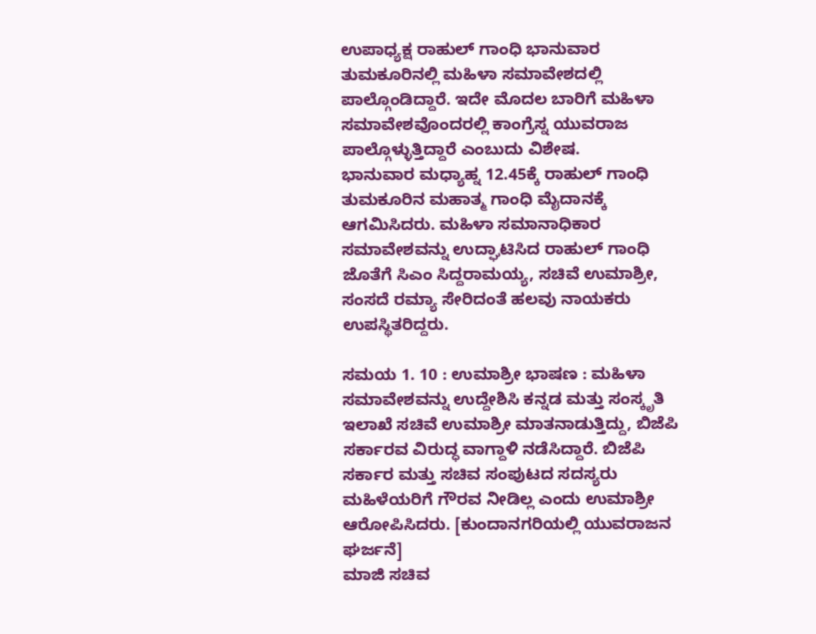ಉಪಾಧ್ಯಕ್ಷ ರಾಹುಲ್ ಗಾಂಧಿ ಭಾನುವಾರ ತುಮಕೂರಿನಲ್ಲಿ ಮಹಿಳಾ ಸಮಾವೇಶದಲ್ಲಿ ಪಾಲ್ಗೊಂಡಿದ್ದಾರೆ. ಇದೇ ಮೊದಲ ಬಾರಿಗೆ ಮಹಿಳಾ ಸಮಾವೇಶವೊಂದರಲ್ಲಿ ಕಾಂಗ್ರೆಸ್ನ ಯುವರಾಜ ಪಾಲ್ಗೊಳ್ಳುತ್ತಿದ್ದಾರೆ ಎಂಬುದು ವಿಶೇಷ.
ಭಾನುವಾರ ಮಧ್ಯಾಹ್ನ 12.45ಕ್ಕೆ ರಾಹುಲ್ ಗಾಂಧಿ ತುಮಕೂರಿನ ಮಹಾತ್ಮ ಗಾಂಧಿ ಮೈದಾನಕ್ಕೆ ಆಗಮಿಸಿದರು. ಮಹಿಳಾ ಸಮಾನಾಧಿಕಾರ ಸಮಾವೇಶವನ್ನು ಉದ್ಘಾಟಿಸಿದ ರಾಹುಲ್ ಗಾಂಧಿ ಜೊತೆಗೆ ಸಿಎಂ ಸಿದ್ದರಾಮಯ್ಯ, ಸಚಿವೆ ಉಮಾಶ್ರೀ, ಸಂಸದೆ ರಮ್ಯಾ ಸೇರಿದಂತೆ ಹಲವು ನಾಯಕರು ಉಪಸ್ಥಿತರಿದ್ದರು.

ಸಮಯ 1. 10 : ಉಮಾಶ್ರೀ ಭಾಷಣ : ಮಹಿಳಾ ಸಮಾವೇಶವನ್ನು ಉದ್ದೇಶಿಸಿ ಕನ್ನಡ ಮತ್ತು ಸಂಸ್ಕೃತಿ ಇಲಾಖೆ ಸಚಿವೆ ಉಮಾಶ್ರೀ ಮಾತನಾಡುತ್ತಿದ್ದು, ಬಿಜೆಪಿ ಸರ್ಕಾರವ ವಿರುದ್ಧ ವಾಗ್ದಾಳಿ ನಡೆಸಿದ್ದಾರೆ. ಬಿಜೆಪಿ ಸರ್ಕಾರ ಮತ್ತು ಸಚಿವ ಸಂಪುಟದ ಸದಸ್ಯರು ಮಹಿಳೆಯರಿಗೆ ಗೌರವ ನೀಡಿಲ್ಲ ಎಂದು ಉಮಾಶ್ರೀ ಆರೋಪಿಸಿದರು. [ಕುಂದಾನಗರಿಯಲ್ಲಿ ಯುವರಾಜನ ಘರ್ಜನೆ]
ಮಾಜಿ ಸಚಿವ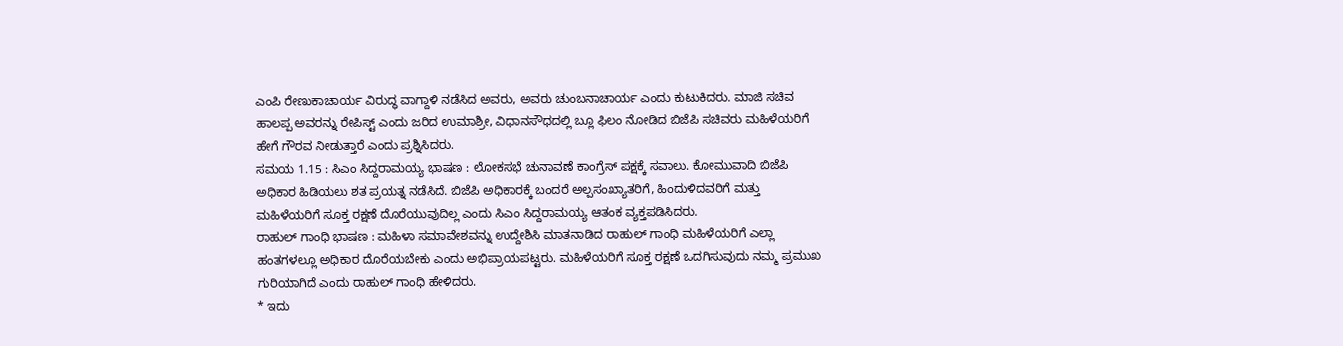ಎಂಪಿ ರೇಣುಕಾಚಾರ್ಯ ವಿರುದ್ಧ ವಾಗ್ದಾಳಿ ನಡೆಸಿದ ಅವರು, ಅವರು ಚುಂಬನಾಚಾರ್ಯ ಎಂದು ಕುಟುಕಿದರು. ಮಾಜಿ ಸಚಿವ ಹಾಲಪ್ಪ ಅವರನ್ನು ರೇಪಿಸ್ಟ್ ಎಂದು ಜರಿದ ಉಮಾಶ್ರೀ, ವಿಧಾನಸೌಧದಲ್ಲಿ ಬ್ಲೂ ಫಿಲಂ ನೋಡಿದ ಬಿಜೆಪಿ ಸಚಿವರು ಮಹಿಳೆಯರಿಗೆ ಹೇಗೆ ಗೌರವ ನೀಡುತ್ತಾರೆ ಎಂದು ಪ್ರಶ್ನಿಸಿದರು.
ಸಮಯ 1.15 : ಸಿಎಂ ಸಿದ್ದರಾಮಯ್ಯ ಭಾಷಣ : ಲೋಕಸಭೆ ಚುನಾವಣೆ ಕಾಂಗ್ರೆಸ್ ಪಕ್ಷಕ್ಕೆ ಸವಾಲು. ಕೋಮುವಾದಿ ಬಿಜೆಪಿ ಅಧಿಕಾರ ಹಿಡಿಯಲು ಶತ ಪ್ರಯತ್ನ ನಡೆಸಿದೆ. ಬಿಜೆಪಿ ಅಧಿಕಾರಕ್ಕೆ ಬಂದರೆ ಅಲ್ಪಸಂಖ್ಯಾತರಿಗೆ, ಹಿಂದುಳಿದವರಿಗೆ ಮತ್ತು ಮಹಿಳೆಯರಿಗೆ ಸೂಕ್ತ ರಕ್ಷಣೆ ದೊರೆಯುವುದಿಲ್ಲ ಎಂದು ಸಿಎಂ ಸಿದ್ದರಾಮಯ್ಯ ಆತಂಕ ವ್ಯಕ್ತಪಡಿಸಿದರು.
ರಾಹುಲ್ ಗಾಂಧಿ ಭಾಷಣ : ಮಹಿಳಾ ಸಮಾವೇಶವನ್ನು ಉದ್ದೇಶಿಸಿ ಮಾತನಾಡಿದ ರಾಹುಲ್ ಗಾಂಧಿ ಮಹಿಳೆಯರಿಗೆ ಎಲ್ಲಾ ಹಂತಗಳಲ್ಲೂ ಅಧಿಕಾರ ದೊರೆಯಬೇಕು ಎಂದು ಅಭಿಪ್ರಾಯಪಟ್ಟರು. ಮಹಿಳೆಯರಿಗೆ ಸೂಕ್ತ ರಕ್ಷಣೆ ಒದಗಿಸುವುದು ನಮ್ಮ ಪ್ರಮುಖ ಗುರಿಯಾಗಿದೆ ಎಂದು ರಾಹುಲ್ ಗಾಂಧಿ ಹೇಳಿದರು.
* ಇದು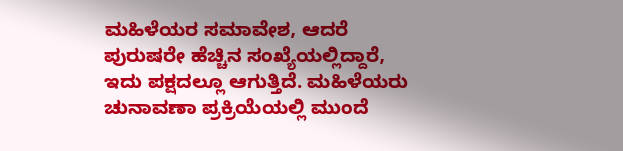ಮಹಿಳೆಯರ ಸಮಾವೇಶ, ಆದರೆ ಪುರುಷರೇ ಹೆಚ್ಚಿನ ಸಂಖ್ಯೆಯಲ್ಲಿದ್ದಾರೆ, ಇದು ಪಕ್ಷದಲ್ಲೂ ಆಗುತ್ತಿದೆ. ಮಹಿಳೆಯರು ಚುನಾವಣಾ ಪ್ರಕ್ರಿಯೆಯಲ್ಲಿ ಮುಂದೆ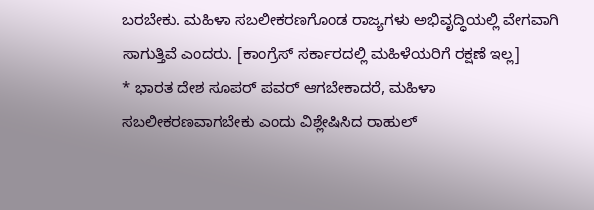ಬರಬೇಕು. ಮಹಿಳಾ ಸಬಲೀಕರಣಗೊಂಡ ರಾಜ್ಯಗಳು ಅಭಿವೃದ್ಧಿಯಲ್ಲಿ ವೇಗವಾಗಿ ಸಾಗುತ್ತಿವೆ ಎಂದರು. [ಕಾಂಗ್ರೆಸ್ ಸರ್ಕಾರದಲ್ಲಿ ಮಹಿಳೆಯರಿಗೆ ರಕ್ಷಣೆ ಇಲ್ಲ]
* ಭಾರತ ದೇಶ ಸೂಪರ್ ಪವರ್ ಆಗಬೇಕಾದರೆ, ಮಹಿಳಾ ಸಬಲೀಕರಣವಾಗಬೇಕು ಎಂದು ವಿಶ್ಲೇಷಿಸಿದ ರಾಹುಲ್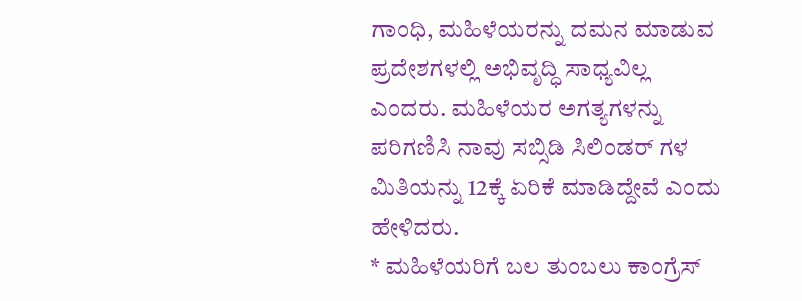ಗಾಂಧಿ, ಮಹಿಳೆಯರನ್ನು ದಮನ ಮಾಡುವ ಪ್ರದೇಶಗಳಲ್ಲಿ ಅಭಿವೃದ್ಧಿ ಸಾಧ್ಯವಿಲ್ಲ ಎಂದರು. ಮಹಿಳೆಯರ ಅಗತ್ಯಗಳನ್ನು ಪರಿಗಣಿಸಿ ನಾವು ಸಬ್ಸಿಡಿ ಸಿಲಿಂಡರ್ ಗಳ ಮಿತಿಯನ್ನು 12ಕ್ಕೆ ಏರಿಕೆ ಮಾಡಿದ್ದೇವೆ ಎಂದು ಹೇಳಿದರು.
* ಮಹಿಳೆಯರಿಗೆ ಬಲ ತುಂಬಲು ಕಾಂಗ್ರೆಸ್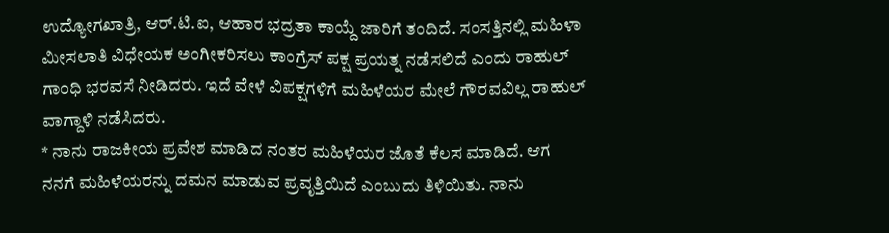ಉದ್ಯೋಗಖಾತ್ರಿ, ಆರ್.ಟಿ.ಐ, ಆಹಾರ ಭದ್ರತಾ ಕಾಯ್ದೆ ಜಾರಿಗೆ ತಂದಿದೆ. ಸಂಸತ್ತಿನಲ್ಲಿ ಮಹಿಳಾ ಮೀಸಲಾತಿ ವಿಧೇಯಕ ಅಂಗೀಕರಿಸಲು ಕಾಂಗ್ರೆಸ್ ಪಕ್ಷ ಪ್ರಯತ್ನ ನಡೆಸಲಿದೆ ಎಂದು ರಾಹುಲ್ ಗಾಂಧಿ ಭರವಸೆ ನೀಡಿದರು. ಇದೆ ವೇಳೆ ವಿಪಕ್ಷಗಳಿಗೆ ಮಹಿಳೆಯರ ಮೇಲೆ ಗೌರವವಿಲ್ಲ ರಾಹುಲ್ ವಾಗ್ದಾಳಿ ನಡೆಸಿದರು.
* ನಾನು ರಾಜಕೀಯ ಪ್ರವೇಶ ಮಾಡಿದ ನಂತರ ಮಹಿಳೆಯರ ಜೊತೆ ಕೆಲಸ ಮಾಡಿದೆ. ಆಗ ನನಗೆ ಮಹಿಳೆಯರನ್ನು ದಮನ ಮಾಡುವ ಪ್ರವೃತ್ತಿಯಿದೆ ಎಂಬುದು ತಿಳಿಯಿತು. ನಾನು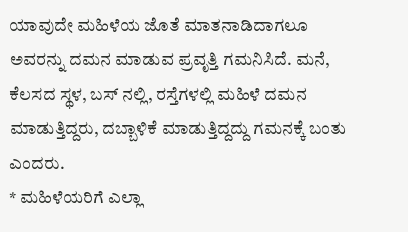ಯಾವುದೇ ಮಹಿಳೆಯ ಜೊತೆ ಮಾತನಾಡಿದಾಗಲೂ ಅವರನ್ನು ದಮನ ಮಾಡುವ ಪ್ರವೃತ್ತಿ ಗಮನಿಸಿದೆ. ಮನೆ, ಕೆಲಸದ ಸ್ಥಳ, ಬಸ್ ನಲ್ಲಿ, ರಸ್ತೆಗಳಲ್ಲಿ ಮಹಿಳೆ ದಮನ ಮಾಡುತ್ತಿದ್ದರು, ದಬ್ಬಾಳಿಕೆ ಮಾಡುತ್ತಿದ್ದದ್ದು ಗಮನಕ್ಕೆ ಬಂತು ಎಂದರು.
* ಮಹಿಳೆಯರಿಗೆ ಎಲ್ಲಾ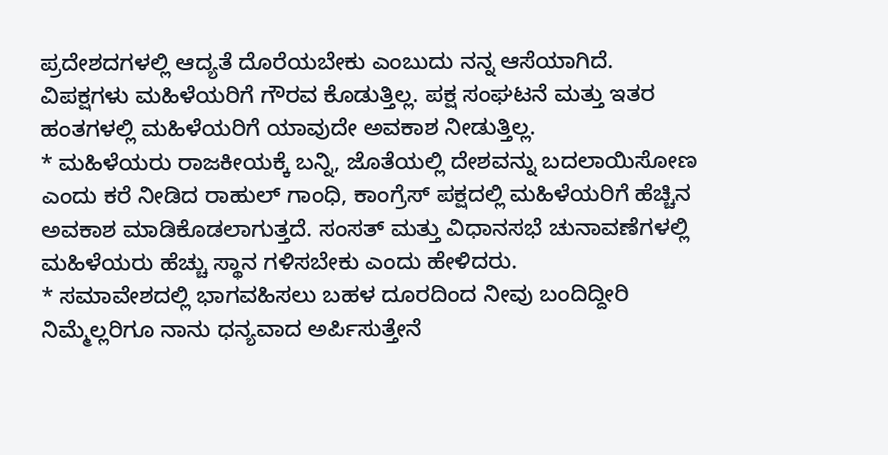ಪ್ರದೇಶದಗಳಲ್ಲಿ ಆದ್ಯತೆ ದೊರೆಯಬೇಕು ಎಂಬುದು ನನ್ನ ಆಸೆಯಾಗಿದೆ. ವಿಪಕ್ಷಗಳು ಮಹಿಳೆಯರಿಗೆ ಗೌರವ ಕೊಡುತ್ತಿಲ್ಲ. ಪಕ್ಷ ಸಂಘಟನೆ ಮತ್ತು ಇತರ ಹಂತಗಳಲ್ಲಿ ಮಹಿಳೆಯರಿಗೆ ಯಾವುದೇ ಅವಕಾಶ ನೀಡುತ್ತಿಲ್ಲ.
* ಮಹಿಳೆಯರು ರಾಜಕೀಯಕ್ಕೆ ಬನ್ನಿ, ಜೊತೆಯಲ್ಲಿ ದೇಶವನ್ನು ಬದಲಾಯಿಸೋಣ ಎಂದು ಕರೆ ನೀಡಿದ ರಾಹುಲ್ ಗಾಂಧಿ, ಕಾಂಗ್ರೆಸ್ ಪಕ್ಷದಲ್ಲಿ ಮಹಿಳೆಯರಿಗೆ ಹೆಚ್ಚಿನ ಅವಕಾಶ ಮಾಡಿಕೊಡಲಾಗುತ್ತದೆ. ಸಂಸತ್ ಮತ್ತು ವಿಧಾನಸಭೆ ಚುನಾವಣೆಗಳಲ್ಲಿ ಮಹಿಳೆಯರು ಹೆಚ್ಚು ಸ್ಥಾನ ಗಳಿಸಬೇಕು ಎಂದು ಹೇಳಿದರು.
* ಸಮಾವೇಶದಲ್ಲಿ ಭಾಗವಹಿಸಲು ಬಹಳ ದೂರದಿಂದ ನೀವು ಬಂದಿದ್ದೀರಿ ನಿಮ್ಮೆಲ್ಲರಿಗೂ ನಾನು ಧನ್ಯವಾದ ಅರ್ಪಿಸುತ್ತೇನೆ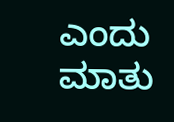ಎಂದು ಮಾತು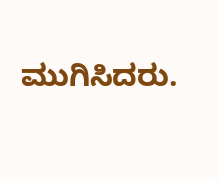ಮುಗಿಸಿದರು.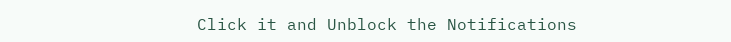Click it and Unblock the Notifications